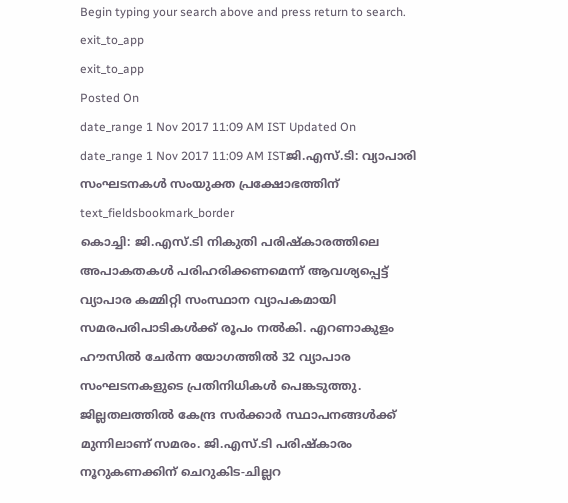Begin typing your search above and press return to search.
exit_to_app
exit_to_app
Posted On
date_range 1 Nov 2017 11:09 AM IST Updated On
date_range 1 Nov 2017 11:09 AM ISTജി.എസ്.ടി: വ്യാപാരി സംഘടനകൾ സംയുക്ത പ്രക്ഷോഭത്തിന്
text_fieldsbookmark_border
കൊച്ചി: ജി.എസ്.ടി നികുതി പരിഷ്കാരത്തിലെ അപാകതകൾ പരിഹരിക്കണമെന്ന് ആവശ്യപ്പെട്ട് വ്യാപാര കമ്മിറ്റി സംസ്ഥാന വ്യാപകമായി സമരപരിപാടികൾക്ക് രൂപം നൽകി. എറണാകുളം ഹൗസിൽ ചേർന്ന യോഗത്തിൽ 32 വ്യാപാര സംഘടനകളുടെ പ്രതിനിധികൾ പെങ്കടുത്തു. ജില്ലതലത്തിൽ കേന്ദ്ര സർക്കാർ സ്ഥാപനങ്ങൾക്ക് മുന്നിലാണ് സമരം. ജി.എസ്.ടി പരിഷ്കാരം നൂറുകണക്കിന് ചെറുകിട-ചില്ലറ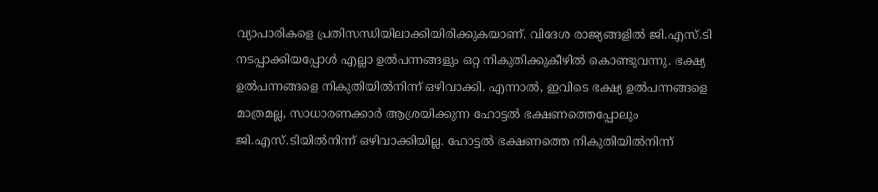വ്യാപാരികളെ പ്രതിസന്ധിയിലാക്കിയിരിക്കുകയാണ്. വിദേശ രാജ്യങ്ങളിൽ ജി.എസ്.ടി നടപ്പാക്കിയപ്പോൾ എല്ലാ ഉൽപന്നങ്ങളും ഒറ്റ നികുതിക്കുകീഴിൽ കൊണ്ടുവന്നു. ഭക്ഷ്യ ഉൽപന്നങ്ങളെ നികുതിയിൽനിന്ന് ഒഴിവാക്കി. എന്നാൽ, ഇവിടെ ഭക്ഷ്യ ഉൽപന്നങ്ങളെ മാത്രമല്ല, സാധാരണക്കാർ ആശ്രയിക്കുന്ന ഹോട്ടൽ ഭക്ഷണത്തെപ്പോലും ജി.എസ്.ടിയിൽനിന്ന് ഒഴിവാക്കിയില്ല. ഹോട്ടൽ ഭക്ഷണത്തെ നികുതിയിൽനിന്ന്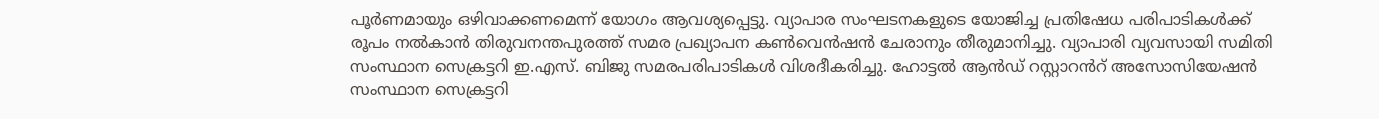പൂർണമായും ഒഴിവാക്കണമെന്ന് യോഗം ആവശ്യപ്പെട്ടു. വ്യാപാര സംഘടനകളുടെ യോജിച്ച പ്രതിഷേധ പരിപാടികൾക്ക് രൂപം നൽകാൻ തിരുവനന്തപുരത്ത് സമര പ്രഖ്യാപന കൺവെൻഷൻ ചേരാനും തീരുമാനിച്ചു. വ്യാപാരി വ്യവസായി സമിതി സംസ്ഥാന സെക്രട്ടറി ഇ.എസ്. ബിജു സമരപരിപാടികൾ വിശദീകരിച്ചു. ഹോട്ടൽ ആൻഡ് റസ്റ്റാറൻറ് അസോസിയേഷൻ സംസ്ഥാന സെക്രട്ടറി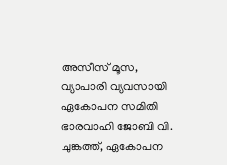അസീസ് മൂസ, വ്യാപാരി വ്യവസായി ഏകോപന സമിതി ഭാരവാഹി ജോബി വി. ചുങ്കത്ത്, ഏകോപന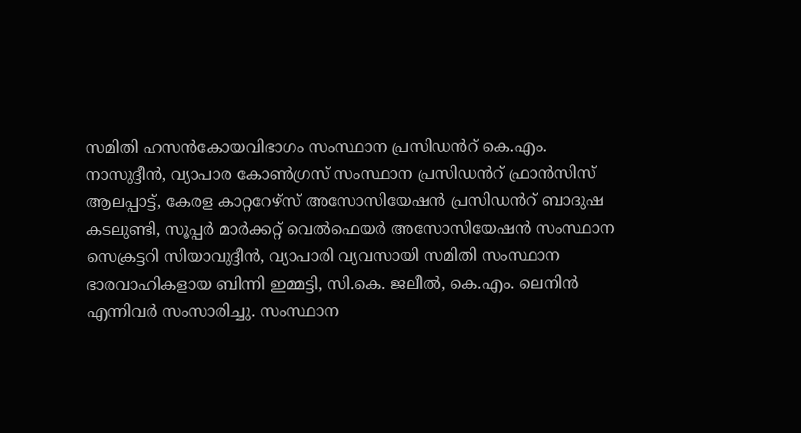സമിതി ഹസൻകോയവിഭാഗം സംസ്ഥാന പ്രസിഡൻറ് കെ.എം. നാസുദ്ദീൻ, വ്യാപാര കോൺഗ്രസ് സംസ്ഥാന പ്രസിഡൻറ് ഫ്രാൻസിസ് ആലപ്പാട്ട്, കേരള കാറ്ററേഴ്സ് അസോസിയേഷൻ പ്രസിഡൻറ് ബാദുഷ കടലുണ്ടി, സൂപ്പർ മാർക്കറ്റ് വെൽഫെയർ അസോസിയേഷൻ സംസ്ഥാന സെക്രട്ടറി സിയാവുദ്ദീൻ, വ്യാപാരി വ്യവസായി സമിതി സംസ്ഥാന ഭാരവാഹികളായ ബിന്നി ഇമ്മട്ടി, സി.കെ. ജലീൽ, കെ.എം. ലെനിൻ എന്നിവർ സംസാരിച്ചു. സംസ്ഥാന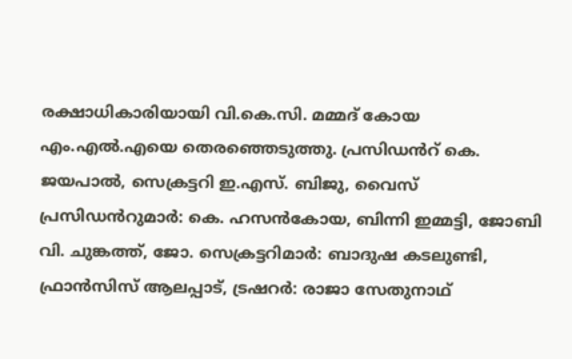രക്ഷാധികാരിയായി വി.കെ.സി. മമ്മദ് കോയ എം.എൽ.എയെ തെരഞ്ഞെടുത്തു. പ്രസിഡൻറ് കെ. ജയപാൽ, സെക്രട്ടറി ഇ.എസ്. ബിജു, വൈസ് പ്രസിഡൻറുമാർ: കെ. ഹസൻകോയ, ബിന്നി ഇമ്മട്ടി, ജോബി വി. ചുങ്കത്ത്, ജോ. സെക്രട്ടറിമാർ: ബാദുഷ കടലുണ്ടി, ഫ്രാൻസിസ് ആലപ്പാട്, ട്രഷറർ: രാജാ സേതുനാഥ്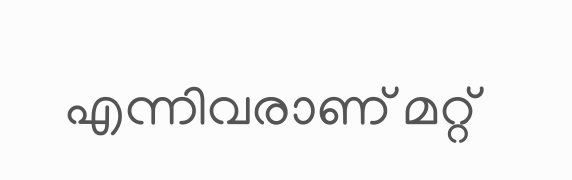എന്നിവരാണ് മറ്റ്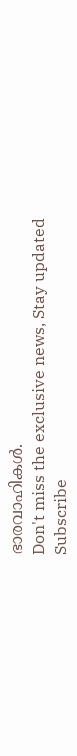ഭാരവാഹികൾ.
Don't miss the exclusive news, Stay updated
Subscribe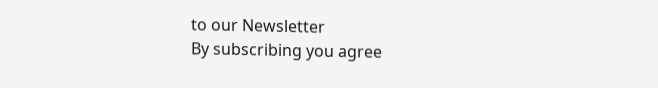to our Newsletter
By subscribing you agree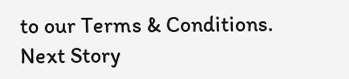to our Terms & Conditions.
Next Story